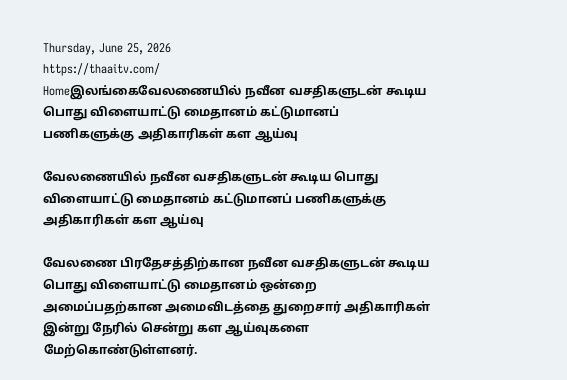Thursday, June 25, 2026
https://thaaitv.com/
Homeஇலங்கைவேலணையில் நவீன வசதிகளுடன் கூடிய பொது விளையாட்டு மைதானம் கட்டுமானப் பணிகளுக்கு அதிகாரிகள் கள ஆய்வு

வேலணையில் நவீன வசதிகளுடன் கூடிய பொது விளையாட்டு மைதானம் கட்டுமானப் பணிகளுக்கு அதிகாரிகள் கள ஆய்வு

வேலணை பிரதேசத்திற்கான நவீன வசதிகளுடன் கூடிய பொது விளையாட்டு மைதானம் ஒன்றை அமைப்பதற்கான அமைவிடத்தை துறைசார் அதிகாரிகள் இன்று நேரில் சென்று கள ஆய்வுகளை மேற்கொண்டுள்ளனர்.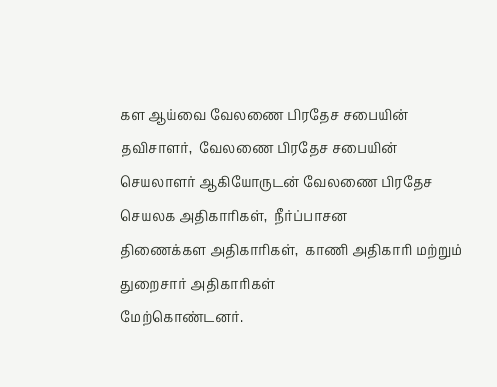கள ஆய்வை வேலணை பிரதேச சபையின் தவிசாளர்,  வேலணை பிரதேச சபையின்
செயலாளர் ஆகியோருடன் வேலணை பிரதேச செயலக அதிகாரிகள்,  நீர்ப்பாசன
திணைக்கள அதிகாரிகள்,  காணி அதிகாரி மற்றும் துறைசார் அதிகாரிகள்
மேற்கொண்டனர்.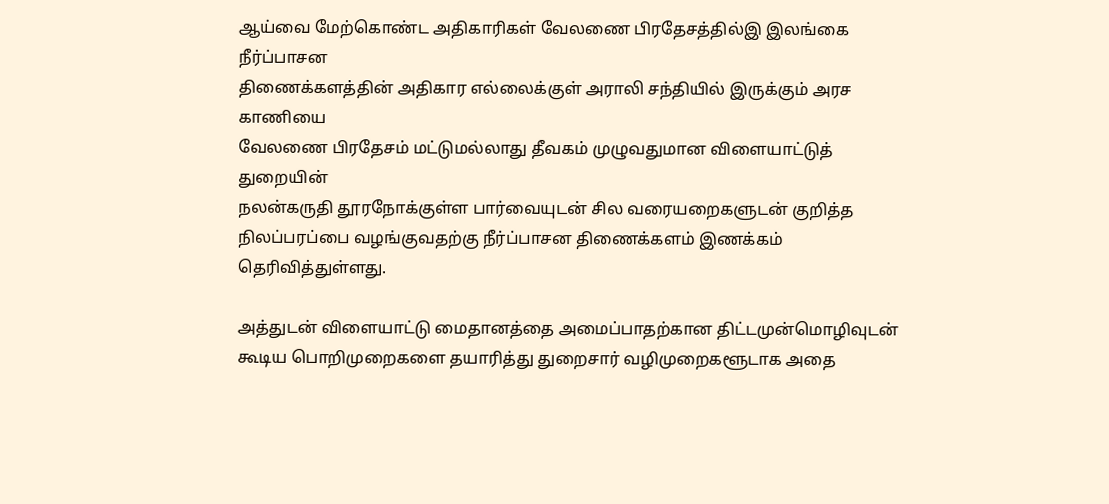ஆய்வை மேற்கொண்ட அதிகாரிகள் வேலணை பிரதேசத்தில்இ இலங்கை நீர்ப்பாசன
திணைக்களத்தின் அதிகார எல்லைக்குள் அராலி சந்தியில் இருக்கும் அரச காணியை
வேலணை பிரதேசம் மட்டுமல்லாது தீவகம் முழுவதுமான விளையாட்டுத் துறையின்
நலன்கருதி தூரநோக்குள்ள பார்வையுடன் சில வரையறைகளுடன் குறித்த நிலப்பரப்பை வழங்குவதற்கு நீர்ப்பாசன திணைக்களம் இணக்கம் தெரிவித்துள்ளது.

அத்துடன் விளையாட்டு மைதானத்தை அமைப்பாதற்கான திட்டமுன்மொழிவுடன் கூடிய பொறிமுறைகளை தயாரித்து துறைசார் வழிமுறைகளூடாக அதை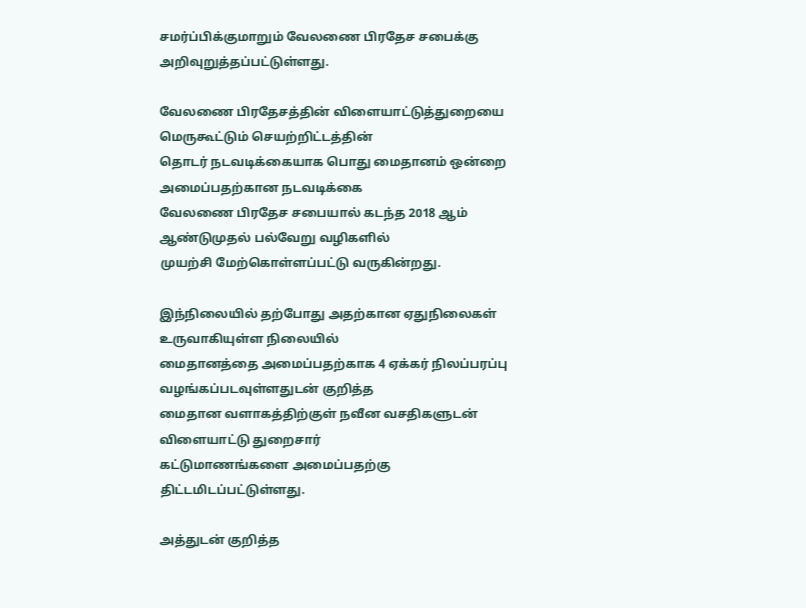சமர்ப்பிக்குமாறும் வேலணை பிரதேச சபைக்கு அறிவுறுத்தப்பட்டுள்ளது.

வேலணை பிரதேசத்தின் விளையாட்டுத்துறையை மெருகூட்டும் செயற்றிட்டத்தின்
தொடர் நடவடிக்கையாக பொது மைதானம் ஒன்றை அமைப்பதற்கான நடவடிக்கை
வேலணை பிரதேச சபையால் கடந்த 2018 ஆம் ஆண்டுமுதல் பல்வேறு வழிகளில்
முயற்சி மேற்கொள்ளப்பட்டு வருகின்றது.

இந்நிலையில் தற்போது அதற்கான ஏதுநிலைகள் உருவாகியுள்ள நிலையில்
மைதானத்தை அமைப்பதற்காக 4 ஏக்கர் நிலப்பரப்பு வழங்கப்படவுள்ளதுடன் குறித்த
மைதான வளாகத்திற்குள் நவீன வசதிகளுடன் விளையாட்டு துறைசார்
கட்டுமாணங்களை அமைப்பதற்கு திட்டமிடப்பட்டுள்ளது.

அத்துடன் குறித்த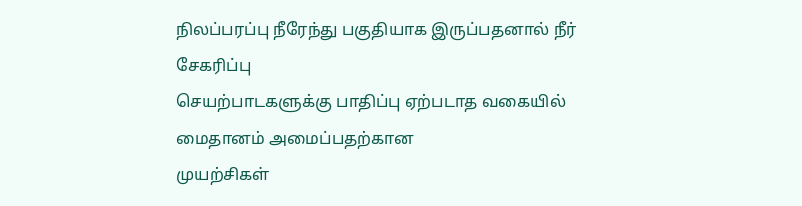நிலப்பரப்பு நீரேந்து பகுதியாக இருப்பதனால் நீர் சேகரிப்பு
செயற்பாடகளுக்கு பாதிப்பு ஏற்படாத வகையில் மைதானம் அமைப்பதற்கான
முயற்சிகள்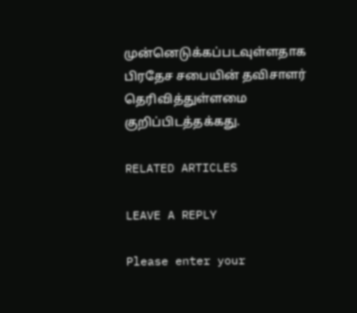முன்னெடுக்கப்படவுள்ளதாக பிரதேச சபையின் தவிசாளர்
தெரிவித்துள்ளமை குறிப்பிடத்தக்கது.

RELATED ARTICLES

LEAVE A REPLY

Please enter your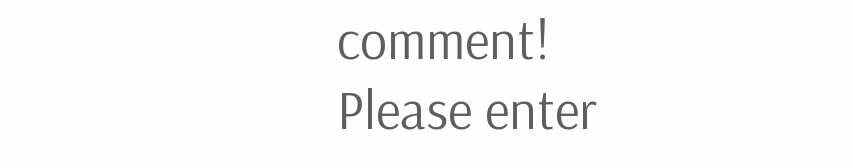comment!
Please enter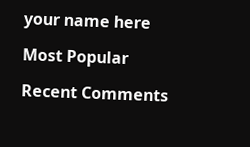your name here

Most Popular

Recent Comments